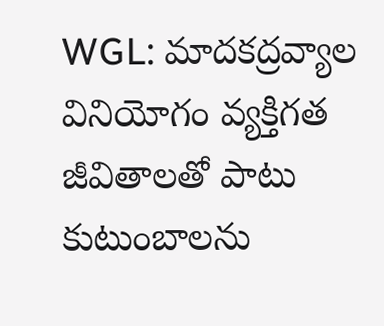WGL: మాదకద్రవ్యాల వినియోగం వ్యక్తిగత జీవితాలతో పాటు కుటుంబాలను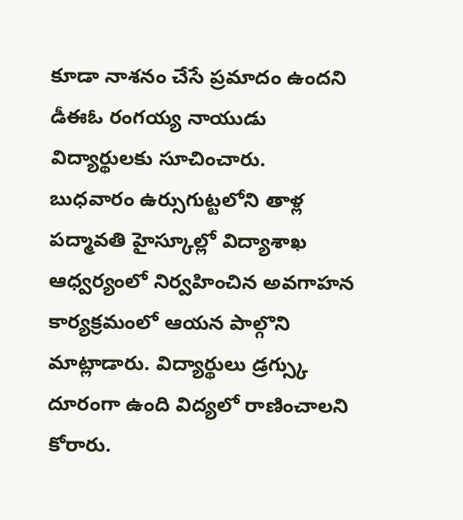కూడా నాశనం చేసే ప్రమాదం ఉందని డీఈఓ రంగయ్య నాయుడు విద్యార్థులకు సూచించారు. బుధవారం ఉర్సుగుట్టలోని తాళ్ల పద్మావతి హైస్కూల్లో విద్యాశాఖ ఆధ్వర్యంలో నిర్వహించిన అవగాహన కార్యక్రమంలో ఆయన పాల్గొని మాట్లాడారు. విద్యార్థులు డ్రగ్స్కు దూరంగా ఉంది విద్యలో రాణించాలని కోరారు.